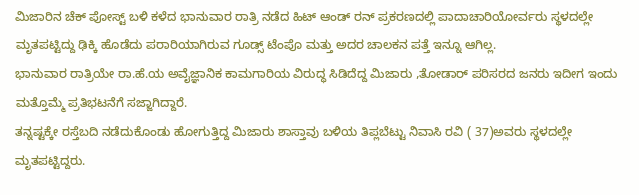ಮಿಜಾರಿನ ಚೆಕ್ ಪೋಸ್ಟ್ ಬಳಿ ಕಳೆದ ಭಾನುವಾರ ರಾತ್ರಿ ನಡೆದ ಹಿಟ್ ಆಂಡ್ ರನ್ ಪ್ರಕರಣದಲ್ಲಿ ಪಾದಾಚಾರಿಯೋರ್ವರು ಸ್ಥಳದಲ್ಲೇ ಮೃತಪಟ್ಟಿದ್ದು ಢಿಕ್ಕಿ ಹೊಡೆದು ಪರಾರಿಯಾಗಿರುವ ಗೂಡ್ಸ್ ಟೆಂಪೊ ಮತ್ತು ಅದರ ಚಾಲಕನ ಪತ್ತೆ ಇನ್ನೂ ಆಗಿಲ್ಲ.
ಭಾನುವಾರ ರಾತ್ರಿಯೇ ರಾ.ಹೆ.ಯ ಅವೈಜ್ಞಾನಿಕ ಕಾಮಗಾರಿಯ ವಿರುದ್ಧ ಸಿಡಿದೆದ್ದ ಮಿಜಾರು ,ತೋಡಾರ್ ಪರಿಸರದ ಜನರು ಇದೀಗ ಇಂದು ಮತ್ತೊಮ್ಮೆ ಪ್ರತಿಭಟನೆಗೆ ಸಜ್ಜಾಗಿದ್ದಾರೆ.
ತನ್ನಷ್ಟಕ್ಕೇ ರಸ್ತೆಬದಿ ನಡೆದುಕೊಂಡು ಹೋಗುತ್ತಿದ್ದ ಮಿಜಾರು ಶಾಸ್ತಾವು ಬಳಿಯ ತಿಪ್ಲಬೆಟ್ಟು ನಿವಾಸಿ ರವಿ ( 37)ಅವರು ಸ್ಥಳದಲ್ಲೇ ಮೃತಪಟ್ಟಿದ್ದರು.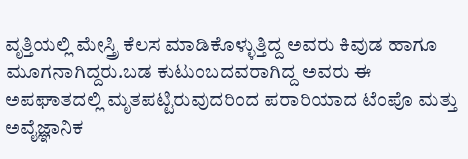ವೃತ್ತಿಯಲ್ಲಿ ಮೇಸ್ತ್ರಿ ಕೆಲಸ ಮಾಡಿಕೊಳ್ಳುತ್ತಿದ್ದ ಅವರು ಕಿವುಡ ಹಾಗೂ ಮೂಗನಾಗಿದ್ದರು.ಬಡ ಕುಟುಂಬದವರಾಗಿದ್ದ ಅವರು ಈ ಅಪಘಾತದಲ್ಲಿ ಮೃತಪಟ್ಟಿರುವುದರಿಂದ ಪರಾರಿಯಾದ ಟೆಂಪೊ ಮತ್ತು ಅವೈಜ್ಞಾನಿಕ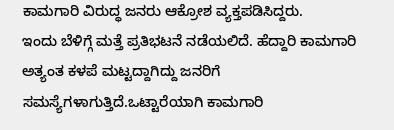ಕಾಮಗಾರಿ ವಿರುದ್ಧ ಜನರು ಆಕ್ರೋಶ ವ್ಯಕ್ತಪಡಿಸಿದ್ದರು.
ಇಂದು ಬೆಳಿಗ್ಗೆ ಮತ್ತೆ ಪ್ರತಿಭಟನೆ ನಡೆಯಲಿದೆ. ಹೆದ್ದಾರಿ ಕಾಮಗಾರಿ ಅತ್ಯಂತ ಕಳಪೆ ಮಟ್ಟದ್ದಾಗಿದ್ದು ಜನರಿಗೆ ಸಮಸ್ಯೆಗಳಾಗುತ್ತಿದೆ.ಒಟ್ಟಾರೆಯಾಗಿ ಕಾಮಗಾರಿ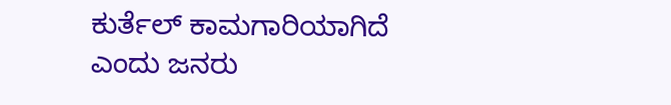ಕುರ್ತೆಲ್ ಕಾಮಗಾರಿಯಾಗಿದೆ ಎಂದು ಜನರು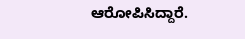ಆರೋಪಿಸಿದ್ದಾರೆ.